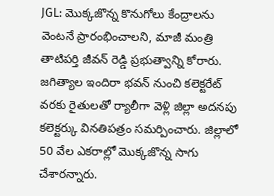JGL: మొక్కజొన్న కొనుగోలు కేంద్రాలను వెంటనే ప్రారంభించాలని, మాజీ మంత్రి తాటిపర్తి జీవన్ రెడ్డి ప్రభుత్వాన్ని కోరారు. జగిత్యాల ఇందిరా భవన్ నుంచి కలెక్టరేట్ వరకు రైతులతో ర్యాలీగా వెళ్లి జిల్లా అదనపు కలెక్టర్కు వినతిపత్రం సమర్పించారు. జిల్లాలో 50 వేల ఎకరాల్లో మొక్కజొన్న సాగు చేశారన్నారు.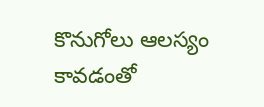కొనుగోలు ఆలస్యం కావడంతో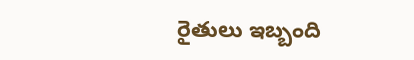రైతులు ఇబ్బంది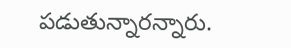పడుతున్నారన్నారు.